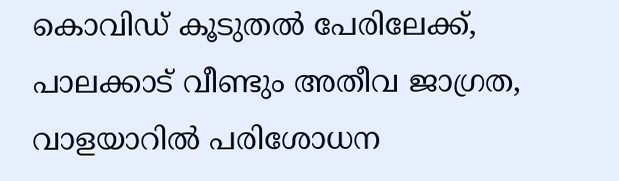കൊവിഡ് കൂടുതൽ പേരിലേക്ക്, പാലക്കാട് വീണ്ടും അതീവ ജാഗ്രത, വാളയാറിൽ പരിശോധന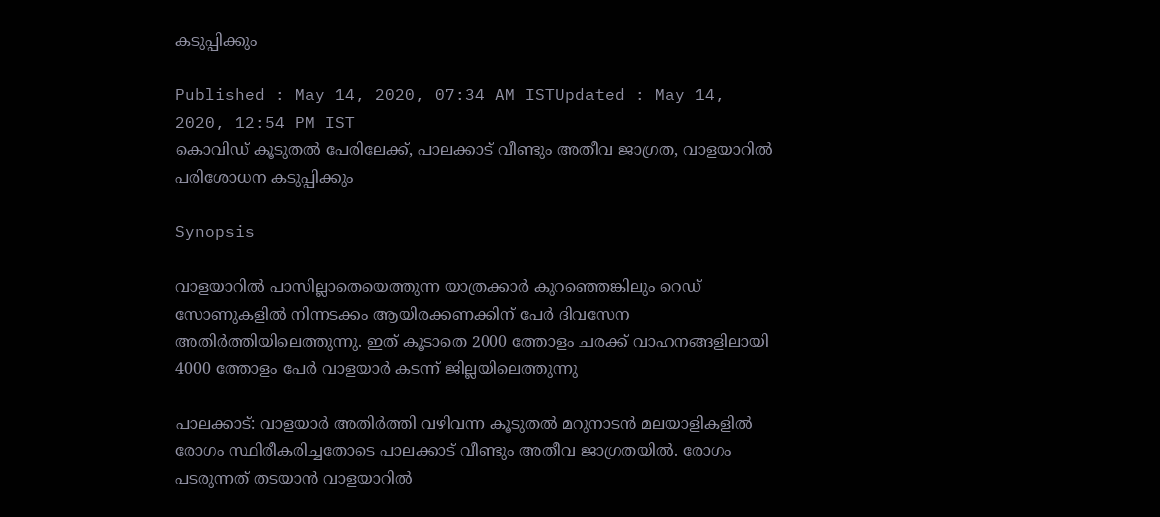കടുപ്പിക്കും

Published : May 14, 2020, 07:34 AM ISTUpdated : May 14, 2020, 12:54 PM IST
കൊവിഡ് കൂടുതൽ പേരിലേക്ക്, പാലക്കാട് വീണ്ടും അതീവ ജാഗ്രത, വാളയാറിൽ പരിശോധന കടുപ്പിക്കും

Synopsis

വാളയാറിൽ പാസില്ലാതെയെത്തുന്ന യാത്രക്കാർ കുറഞ്ഞെങ്കിലും റെഡ് സോണുകളിൽ നിന്നടക്കം ആയിരക്കണക്കിന് പേർ ദിവസേന അതിർത്തിയിലെത്തുന്നു. ഇത് കൂടാതെ 2000 ത്തോളം ചരക്ക് വാഹനങ്ങളിലായി 4000 ത്തോളം പേർ വാളയാർ കടന്ന് ജില്ലയിലെത്തുന്നു

പാലക്കാട്: വാളയാർ അതിർത്തി വഴിവന്ന കൂടുതൽ മറുനാടൻ മലയാളികളിൽ രോഗം സ്ഥിരീകരിച്ചതോടെ പാലക്കാട് വീണ്ടും അതീവ ജാഗ്രതയിൽ. രോഗം പടരുന്നത് തടയാൻ വാളയാറിൽ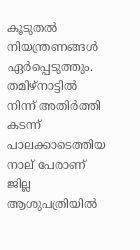കൂടുതൽ നിയന്ത്രണങ്ങൾ ഏർപ്പെടുത്തും. തമിഴ്നാട്ടിൽ നിന്ന് അതിർത്തി കടന്ന് പാലക്കാടെത്തിയ നാല് പേരാണ് ജില്ല ആശുപത്രിയിൽ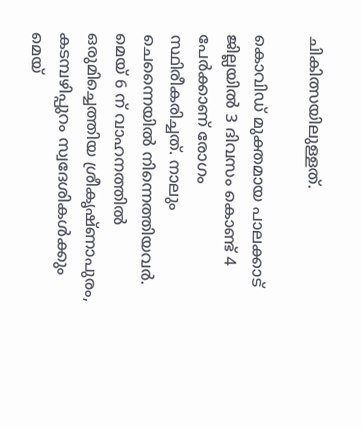ചികിത്സയിലുള്ളത്.

കൊവിഡ് മുക്തമായ പാലക്കാട് ജില്ലയിൽ 3 ദിവസം കൊണ്ട് 4 പേർക്കാണ് രോഗം സ്ഥിരീകരിച്ചത്. നാലും ചെന്നൈയിൽ നിന്നെത്തിയവർ. മെയ് 6 ന് വാഹനത്തിൽ ഒരുമിച്ചെത്തിയ ശ്രീകൃഷ്ണാപുരം, കടമ്പഴിപ്പുറം സ്വദേശികൾക്കും മെയ്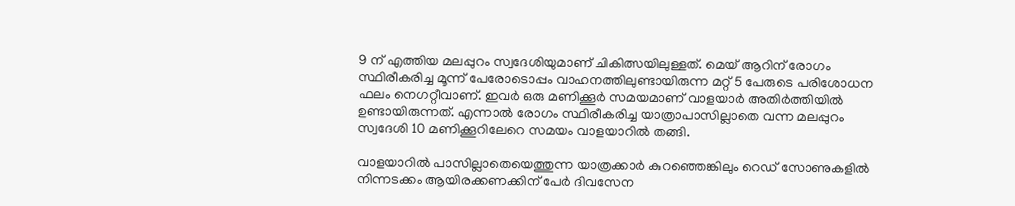9 ന് എത്തിയ മലപ്പുറം സ്വദേശിയുമാണ് ചികിത്സയിലുള്ളത്. മെയ് ആറിന് രോഗം സ്ഥിരീകരിച്ച മൂന്ന് പേരോടൊപ്പം വാഹനത്തിലുണ്ടായിരുന്ന മറ്റ് 5 പേരുടെ പരിശോധന ഫലം നെഗറ്റീവാണ്. ഇവർ ഒരു മണിക്കൂർ സമയമാണ് വാളയാർ അതിർത്തിയിൽ ഉണ്ടായിരുന്നത്. എന്നാൽ രോഗം സ്ഥിരീകരിച്ച യാത്രാപാസില്ലാതെ വന്ന മലപ്പുറം സ്വദേശി 10 മണിക്കൂറിലേറെ സമയം വാളയാറിൽ തങ്ങി.

വാളയാറിൽ പാസില്ലാതെയെത്തുന്ന യാത്രക്കാർ കുറഞ്ഞെങ്കിലും റെഡ് സോണുകളിൽ നിന്നടക്കം ആയിരക്കണക്കിന് പേർ ദിവസേന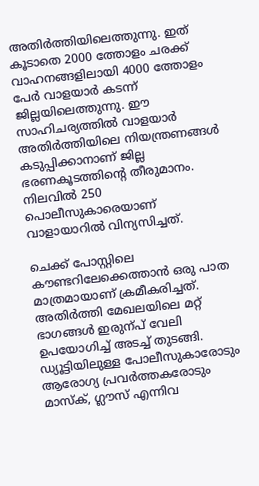അതിർത്തിയിലെത്തുന്നു. ഇത് കൂടാതെ 2000 ത്തോളം ചരക്ക് വാഹനങ്ങളിലായി 4000 ത്തോളം പേർ വാളയാർ കടന്ന് ജില്ലയിലെത്തുന്നു. ഈ സാഹിചര്യത്തിൽ വാളയാർ അതിർത്തിയിലെ നിയന്ത്രണങ്ങൾ കടുപ്പിക്കാനാണ് ജില്ല ഭരണകൂടത്തിന്‍റെ തീരുമാനം. നിലവിൽ 250 പൊലീസുകാരെയാണ് വാളായാറിൽ വിന്യസിച്ചത്.

ചെക്ക് പോസ്റ്റിലെ കൗണ്ടറിലേക്കെത്താൻ ഒരു പാത മാത്രമായാണ് ക്രമീകരിച്ചത്. അതിർത്തി മേഖലയിലെ മറ്റ് ഭാഗങ്ങൾ ഇരുന്പ് വേലി ഉപയോഗിച്ച് അടച്ച് തുടങ്ങി. ഡ്യൂട്ടിയിലുള്ള പോലീസുകാരോടും ആരോഗ്യ പ്രവർത്തകരോടും മാസ്ക്, ഗ്ലൗസ് എന്നിവ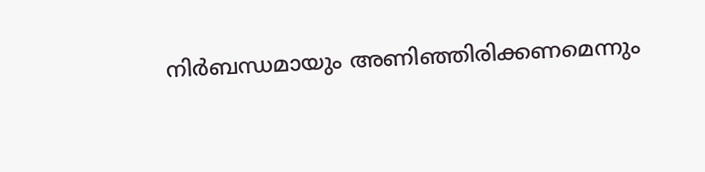നിർബന്ധമായും അണിഞ്ഞിരിക്കണമെന്നും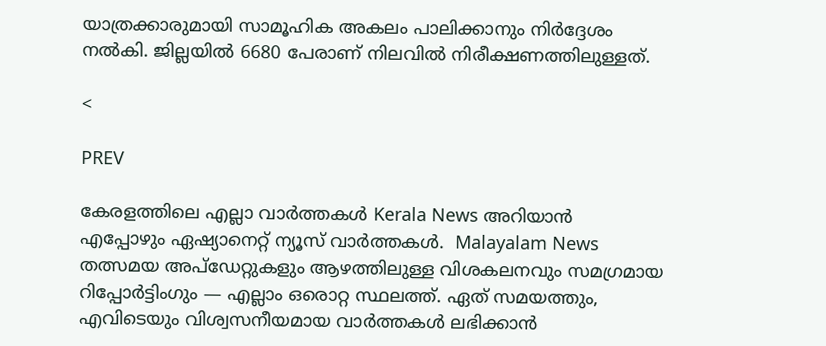യാത്രക്കാരുമായി സാമൂഹിക അകലം പാലിക്കാനും നിർദ്ദേശം നൽകി. ജില്ലയിൽ 6680 പേരാണ് നിലവിൽ നിരീക്ഷണത്തിലുള്ളത്.

<

PREV

കേരളത്തിലെ എല്ലാ വാർത്തകൾ Kerala News അറിയാൻ  എപ്പോഴും ഏഷ്യാനെറ്റ് ന്യൂസ് വാർത്തകൾ.  Malayalam News   തത്സമയ അപ്‌ഡേറ്റുകളും ആഴത്തിലുള്ള വിശകലനവും സമഗ്രമായ റിപ്പോർട്ടിംഗും — എല്ലാം ഒരൊറ്റ സ്ഥലത്ത്. ഏത് സമയത്തും, എവിടെയും വിശ്വസനീയമായ വാർത്തകൾ ലഭിക്കാൻ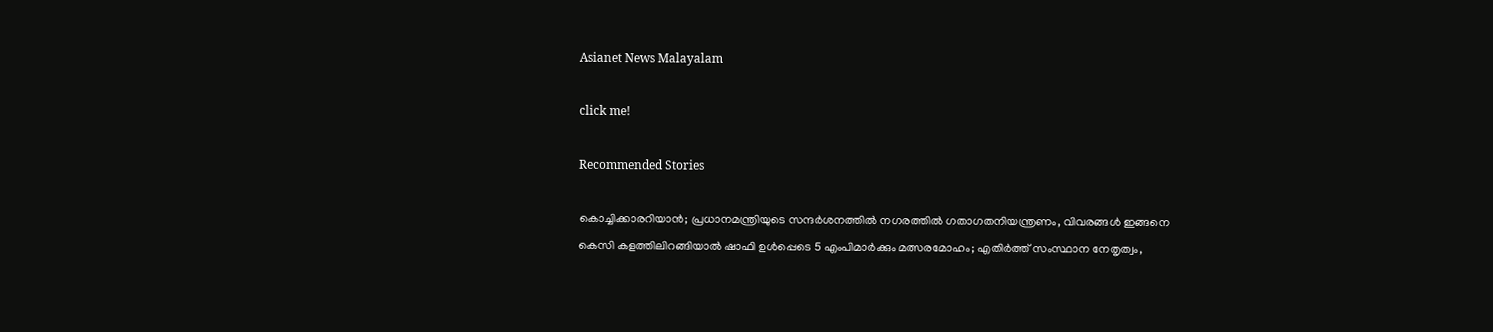Asianet News Malayalam

click me!

Recommended Stories

കൊച്ചിക്കാരറിയാൻ; പ്രധാനമന്ത്രിയുടെ സന്ദർശനത്തിൽ നഗരത്തിൽ ഗതാഗതനിയന്ത്രണം, വിവരങ്ങൾ ഇങ്ങനെ
കെസി കളത്തിലിറങ്ങിയാൽ ഷാഫി ഉൾപ്പെടെ 5 എംപിമാർക്കും മത്സരമോഹം; എതിർത്ത് സംസ്ഥാന നേതൃത്വം,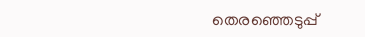തെരഞ്ഞെടുപ്പ്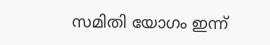സമിതി യോഗം ഇന്ന്